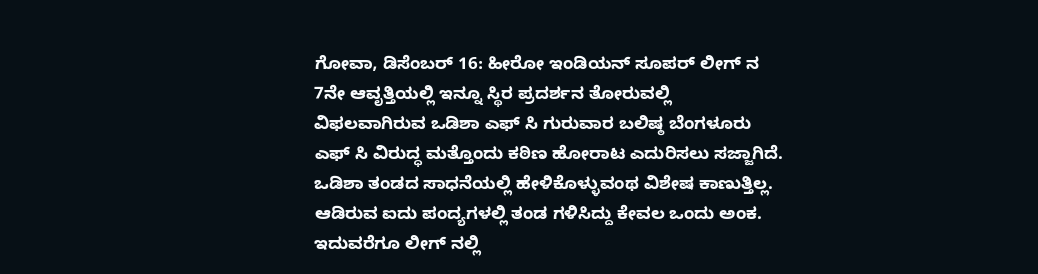ಗೋವಾ, ಡಿಸೆಂಬರ್ 16: ಹೀರೋ ಇಂಡಿಯನ್ ಸೂಪರ್ ಲೀಗ್ ನ 7ನೇ ಆವೃತ್ತಿಯಲ್ಲಿ ಇನ್ನೂ ಸ್ಥಿರ ಪ್ರದರ್ಶನ ತೋರುವಲ್ಲಿ ವಿಫಲವಾಗಿರುವ ಒಡಿಶಾ ಎಫ್ ಸಿ ಗುರುವಾರ ಬಲಿಷ್ಠ ಬೆಂಗಳೂರು ಎಫ್ ಸಿ ವಿರುದ್ಧ ಮತ್ತೊಂದು ಕಠಿಣ ಹೋರಾಟ ಎದುರಿಸಲು ಸಜ್ಜಾಗಿದೆ.
ಒಡಿಶಾ ತಂಡದ ಸಾಧನೆಯಲ್ಲಿ ಹೇಳಿಕೊಳ್ಳುವಂಥ ವಿಶೇಷ ಕಾಣುತ್ತಿಲ್ಲ. ಆಡಿರುವ ಐದು ಪಂದ್ಯಗಳಲ್ಲಿ ತಂಡ ಗಳಿಸಿದ್ದು ಕೇವಲ ಒಂದು ಅಂಕ. ಇದುವರೆಗೂ ಲೀಗ್ ನಲ್ಲಿ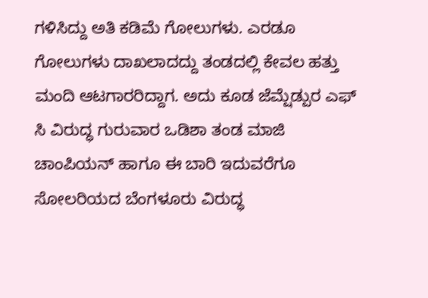ಗಳಿಸಿದ್ದು ಅತಿ ಕಡಿಮೆ ಗೋಲುಗಳು. ಎರಡೂ ಗೋಲುಗಳು ದಾಖಲಾದದ್ದು ತಂಡದಲ್ಲಿ ಕೇವಲ ಹತ್ತು ಮಂದಿ ಆಟಗಾರರಿದ್ದಾಗ. ಅದು ಕೂಡ ಜೆಮ್ಷೆಡ್ಪುರ ಎಫ್ ಸಿ ವಿರುದ್ಧ ಗುರುವಾರ ಒಡಿಶಾ ತಂಡ ಮಾಜಿ ಚಾಂಪಿಯನ್ ಹಾಗೂ ಈ ಬಾರಿ ಇದುವರೆಗೂ ಸೋಲರಿಯದ ಬೆಂಗಳೂರು ವಿರುದ್ಧ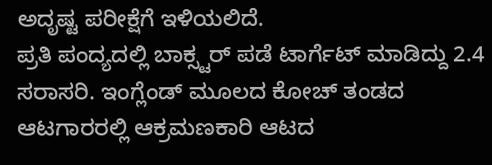ಅದೃಷ್ಟ ಪರೀಕ್ಷೆಗೆ ಇಳಿಯಲಿದೆ.
ಪ್ರತಿ ಪಂದ್ಯದಲ್ಲಿ ಬಾಕ್ಸ್ಟರ್ ಪಡೆ ಟಾರ್ಗೆಟ್ ಮಾಡಿದ್ದು 2.4 ಸರಾಸರಿ. ಇಂಗ್ಲೆಂಡ್ ಮೂಲದ ಕೋಚ್ ತಂಡದ ಆಟಗಾರರಲ್ಲಿ ಆಕ್ರಮಣಕಾರಿ ಆಟದ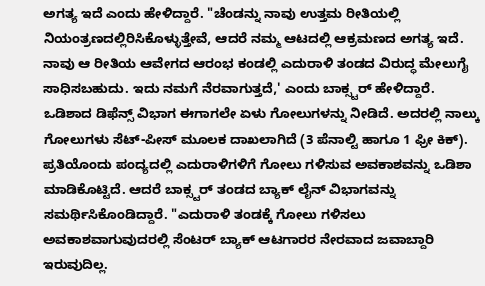ಅಗತ್ಯ ಇದೆ ಎಂದು ಹೇಳಿದ್ದಾರೆ. "ಚೆಂಡನ್ನು ನಾವು ಉತ್ತಮ ರೀತಿಯಲ್ಲಿ ನಿಯಂತ್ರಣದಲ್ಲಿರಿಸಿಕೊಳ್ಳುತ್ತೇವೆ, ಆದರೆ ನಮ್ಮ ಆಟದಲ್ಲಿ ಆಕ್ರಮಣದ ಅಗತ್ಯ ಇದೆ. ನಾವು ಆ ರೀತಿಯ ಆವೇಗದ ಆರಂಭ ಕಂಡಲ್ಲಿ ಎದುರಾಳಿ ತಂಡದ ವಿರುದ್ಧ ಮೇಲುಗೈ ಸಾಧಿಸಬಹುದು. ಇದು ನಮಗೆ ನೆರವಾಗುತ್ತದೆ,' ಎಂದು ಬಾಕ್ಸ್ಟರ್ ಹೇಳಿದ್ದಾರೆ.
ಒಡಿಶಾದ ಡಿಫೆನ್ಸ್ ವಿಭಾಗ ಈಗಾಗಲೇ ಏಳು ಗೋಲುಗಳನ್ನು ನೀಡಿದೆ. ಅದರಲ್ಲಿ ನಾಲ್ಕು ಗೋಲುಗಳು ಸೆಟ್-ಪೀಸ್ ಮೂಲಕ ದಾಖಲಾಗಿದೆ (3 ಪೆನಾಲ್ಟಿ ಹಾಗೂ 1 ಫ್ರೀ ಕಿಕ್). ಪ್ರತಿಯೊಂದು ಪಂದ್ಯದಲ್ಲಿ ಎದುರಾಳಿಗಳಿಗೆ ಗೋಲು ಗಳಿಸುವ ಅವಕಾಶವನ್ನು ಒಡಿಶಾ ಮಾಡಿಕೊಟ್ಟಿದೆ. ಆದರೆ ಬಾಕ್ಸ್ಟರ್ ತಂಡದ ಬ್ಯಾಕ್ ಲೈನ್ ವಿಭಾಗವನ್ನು ಸಮರ್ಥಿಸಿಕೊಂಡಿದ್ದಾರೆ. "ಎದುರಾಳಿ ತಂಡಕ್ಕೆ ಗೋಲು ಗಳಿಸಲು ಅವಕಾಶವಾಗುವುದರಲ್ಲಿ ಸೆಂಟರ್ ಬ್ಯಾಕ್ ಆಟಗಾರರ ನೇರವಾದ ಜವಾಬ್ದಾರಿ ಇರುವುದಿಲ್ಲ.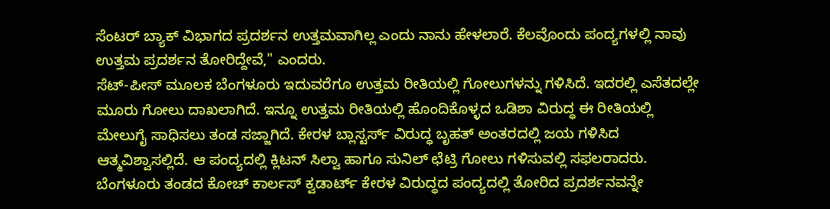ಸೆಂಟರ್ ಬ್ಯಾಕ್ ವಿಭಾಗದ ಪ್ರದರ್ಶನ ಉತ್ತಮವಾಗಿಲ್ಲ ಎಂದು ನಾನು ಹೇಳಲಾರೆ. ಕೆಲವೊಂದು ಪಂದ್ಯಗಳಲ್ಲಿ ನಾವು ಉತ್ತಮ ಪ್ರದರ್ಶನ ತೋರಿದ್ದೇವೆ," ಎಂದರು.
ಸೆಟ್-ಪೀಸ್ ಮೂಲಕ ಬೆಂಗಳೂರು ಇದುವರೆಗೂ ಉತ್ತಮ ರೀತಿಯಲ್ಲಿ ಗೋಲುಗಳನ್ನು ಗಳಿಸಿದೆ. ಇದರಲ್ಲಿ ಎಸೆತದಲ್ಲೇ ಮೂರು ಗೋಲು ದಾಖಲಾಗಿದೆ. ಇನ್ನೂ ಉತ್ತಮ ರೀತಿಯಲ್ಲಿ ಹೊಂದಿಕೊಳ್ಳದ ಒಡಿಶಾ ವಿರುದ್ಧ ಈ ರೀತಿಯಲ್ಲಿ ಮೇಲುಗೈ ಸಾಧಿಸಲು ತಂಡ ಸಜ್ಜಾಗಿದೆ. ಕೇರಳ ಬ್ಲಾಸ್ಟರ್ಸ್ ವಿರುದ್ಧ ಬೃಹತ್ ಅಂತರದಲ್ಲಿ ಜಯ ಗಳಿಸಿದ ಆತ್ಮವಿಶ್ವಾಸಲ್ಲಿದೆ. ಆ ಪಂದ್ಯದಲ್ಲಿ ಕ್ಲಿಟನ್ ಸಿಲ್ವಾ ಹಾಗೂ ಸುನಿಲ್ ಛೆಟ್ರಿ ಗೋಲು ಗಳಿಸುವಲ್ಲಿ ಸಫಲರಾದರು. ಬೆಂಗಳೂರು ತಂಡದ ಕೋಚ್ ಕಾರ್ಲಸ್ ಕ್ವಡಾರ್ಟ್ ಕೇರಳ ವಿರುದ್ಧದ ಪಂದ್ಯದಲ್ಲಿ ತೋರಿದ ಪ್ರದರ್ಶನವನ್ನೇ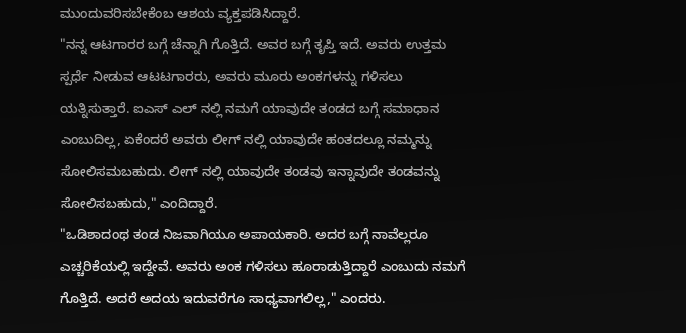ಮುಂದುವರಿಸಬೇಕೆಂಬ ಆಶಯ ವ್ಯಕ್ತಪಡಿಸಿದ್ದಾರೆ.
"ನನ್ನ ಆಟಗಾರರ ಬಗ್ಗೆ ಚೆನ್ನಾಗಿ ಗೊತ್ತಿದೆ. ಅವರ ಬಗ್ಗೆ ತೃಪ್ತಿ ಇದೆ. ಅವರು ಉತ್ತಮ ಸ್ಪರ್ಧೆ ನೀಡುವ ಆಟಟಗಾರರು, ಅವರು ಮೂರು ಅಂಕಗಳನ್ನು ಗಳಿಸಲು ಯತ್ನಿಸುತ್ತಾರೆ. ಐಎಸ್ ಎಲ್ ನಲ್ಲಿ ನಮಗೆ ಯಾವುದೇ ತಂಡದ ಬಗ್ಗೆ ಸಮಾಧಾನ ಎಂಬುದಿಲ್ಲ, ಏಕೆಂದರೆ ಅವರು ಲೀಗ್ ನಲ್ಲಿ ಯಾವುದೇ ಹಂತದಲ್ಲೂ ನಮ್ಮನ್ನು ಸೋಲಿಸಮಬಹುದು. ಲೀಗ್ ನಲ್ಲಿ ಯಾವುದೇ ತಂಡವು ಇನ್ನಾವುದೇ ತಂಡವನ್ನು ಸೋಲಿಸಬಹುದು," ಎಂದಿದ್ದಾರೆ.
"ಒಡಿಶಾದಂಥ ತಂಡ ನಿಜವಾಗಿಯೂ ಅಪಾಯಕಾರಿ. ಅದರ ಬಗ್ಗೆ ನಾವೆಲ್ಲರೂ ಎಚ್ಚರಿಕೆಯಲ್ಲಿ ಇದ್ದೇವೆ. ಅವರು ಅಂಕ ಗಳಿಸಲು ಹೂರಾಡುತ್ತಿದ್ದಾರೆ ಎಂಬುದು ನಮಗೆ ಗೊತ್ತಿದೆ. ಅದರೆ ಅದಯ ಇದುವರೆಗೂ ಸಾಧ್ಯವಾಗಲಿಲ್ಲ," ಎಂದರು.